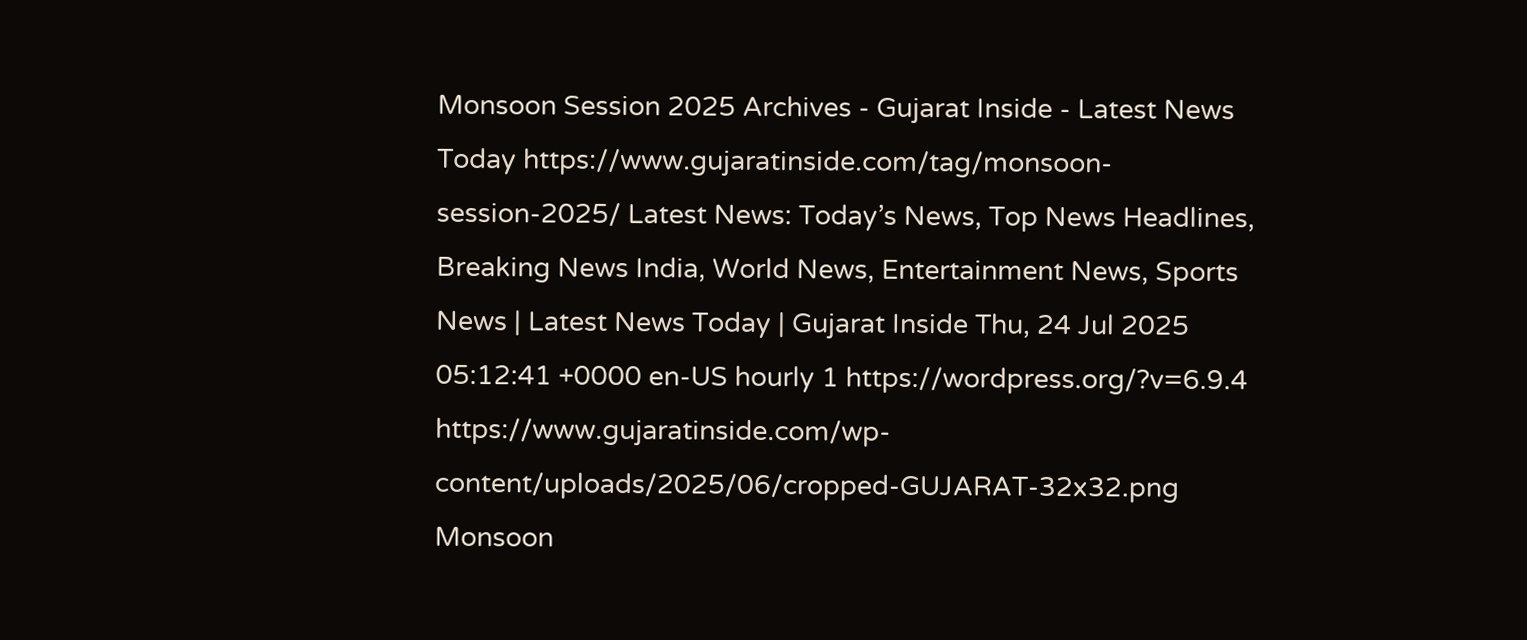Monsoon Session 2025 Archives - Gujarat Inside - Latest News Today https://www.gujaratinside.com/tag/monsoon-session-2025/ Latest News: Today’s News, Top News Headlines, Breaking News India, World News, Entertainment News, Sports News | Latest News Today | Gujarat Inside Thu, 24 Jul 2025 05:12:41 +0000 en-US hourly 1 https://wordpress.org/?v=6.9.4 https://www.gujaratinside.com/wp-content/uploads/2025/06/cropped-GUJARAT-32x32.png Monsoon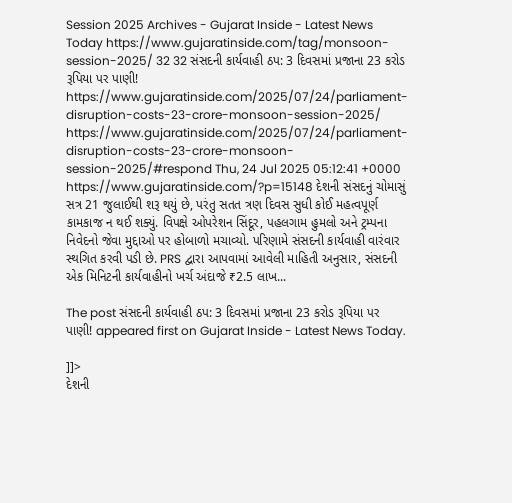Session 2025 Archives - Gujarat Inside - Latest News Today https://www.gujaratinside.com/tag/monsoon-session-2025/ 32 32 સંસદની કાર્યવાહી ઠપ: 3 દિવસમાં પ્રજાના 23 કરોડ રૂપિયા પર પાણી! https://www.gujaratinside.com/2025/07/24/parliament-disruption-costs-23-crore-monsoon-session-2025/ https://www.gujaratinside.com/2025/07/24/parliament-disruption-costs-23-crore-monsoon-session-2025/#respond Thu, 24 Jul 2025 05:12:41 +0000 https://www.gujaratinside.com/?p=15148 દેશની સંસદનું ચોમાસું સત્ર 21 જુલાઈથી શરૂ થયું છે, પરંતુ સતત ત્રણ દિવસ સુધી કોઈ મહત્વપૂર્ણ કામકાજ ન થઈ શક્યું. વિપક્ષે ઓપરેશન સિંદૂર, પહલગામ હુમલો અને ટ્રમ્પના નિવેદનો જેવા મુદ્દાઓ પર હોબાળો મચાવ્યો. પરિણામે સંસદની કાર્યવાહી વારંવાર સ્થગિત કરવી પડી છે. PRS દ્વારા આપવામાં આવેલી માહિતી અનુસાર, સંસદની એક મિનિટની કાર્યવાહીનો ખર્ચ અંદાજે ₹2.5 લાખ...

The post સંસદની કાર્યવાહી ઠપ: 3 દિવસમાં પ્રજાના 23 કરોડ રૂપિયા પર પાણી! appeared first on Gujarat Inside - Latest News Today.

]]>
દેશની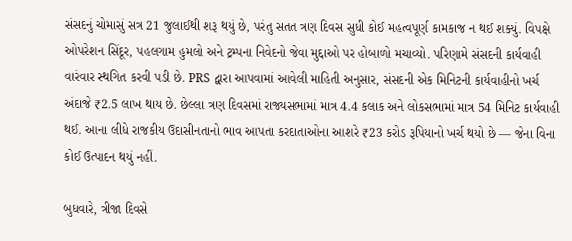સંસદનું ચોમાસું સત્ર 21 જુલાઈથી શરૂ થયું છે, પરંતુ સતત ત્રણ દિવસ સુધી કોઈ મહત્વપૂર્ણ કામકાજ ન થઈ શક્યું. વિપક્ષે ઓપરેશન સિંદૂર, પહલગામ હુમલો અને ટ્રમ્પના નિવેદનો જેવા મુદ્દાઓ પર હોબાળો મચાવ્યો. પરિણામે સંસદની કાર્યવાહી વારંવાર સ્થગિત કરવી પડી છે. PRS દ્વારા આપવામાં આવેલી માહિતી અનુસાર, સંસદની એક મિનિટની કાર્યવાહીનો ખર્ચ અંદાજે ₹2.5 લાખ થાય છે. છેલ્લા ત્રણ દિવસમાં રાજ્યસભામાં માત્ર 4.4 કલાક અને લોકસભામાં માત્ર 54 મિનિટ કાર્યવાહી થઈ. આના લીધે રાજકીય ઉદાસીનતાનો ભાવ આપતા કરદાતાઓના આશરે ₹23 કરોડ રૂપિયાનો ખર્ચ થયો છે — જેના વિના કોઈ ઉત્પાદન થયું નહીં.

બુધવારે, ત્રીજા દિવસે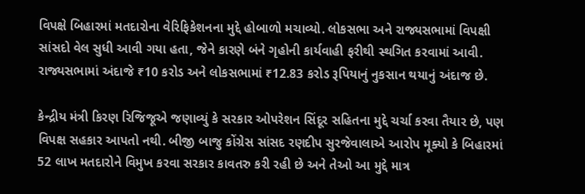વિપક્ષે બિહારમાં મતદારોના વેરિફિકેશનના મુદ્દે હોબાળો મચાવ્યો. લોકસભા અને રાજ્યસભામાં વિપક્ષી સાંસદો વેલ સુધી આવી ગયા હતા, જેને કારણે બંને ગૃહોની કાર્યવાહી ફરીથી સ્થગિત કરવામાં આવી. રાજ્યસભામાં અંદાજે ₹10 કરોડ અને લોકસભામાં ₹12.83 કરોડ રૂપિયાનું નુકસાન થયાનું અંદાજ છે.

કેન્દ્રીય મંત્રી કિરણ રિજિજૂએ જણાવ્યું કે સરકાર ઓપરેશન સિંદૂર સહિતના મુદ્દે ચર્ચા કરવા તૈયાર છે, પણ વિપક્ષ સહકાર આપતો નથી. બીજી બાજુ કોંગ્રેસ સાંસદ રણદીપ સુરજેવાલાએ આરોપ મૂક્યો કે બિહારમાં 52 લાખ મતદારોને વિમુખ કરવા સરકાર કાવતરુ કરી રહી છે અને તેઓ આ મુદ્દે માત્ર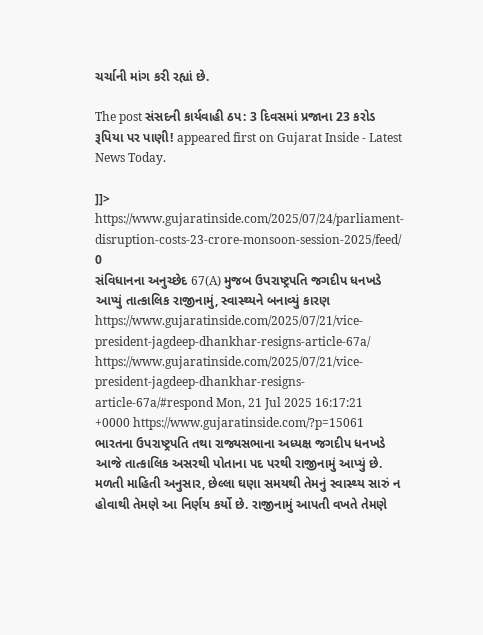ચર્ચાની માંગ કરી રહ્યાં છે.

The post સંસદની કાર્યવાહી ઠપ: 3 દિવસમાં પ્રજાના 23 કરોડ રૂપિયા પર પાણી! appeared first on Gujarat Inside - Latest News Today.

]]>
https://www.gujaratinside.com/2025/07/24/parliament-disruption-costs-23-crore-monsoon-session-2025/feed/ 0
સંવિધાનના અનુચ્છેદ 67(A) મુજબ ઉપરાષ્ટ્રપતિ જગદીપ ધનખડે આપ્યું તાત્કાલિક રાજીનામું, સ્વાસ્થ્યને બનાવ્યું કારણ https://www.gujaratinside.com/2025/07/21/vice-president-jagdeep-dhankhar-resigns-article-67a/ https://www.gujaratinside.com/2025/07/21/vice-president-jagdeep-dhankhar-resigns-article-67a/#respond Mon, 21 Jul 2025 16:17:21 +0000 https://www.gujaratinside.com/?p=15061 ભારતના ઉપરાષ્ટ્રપતિ તથા રાજ્યસભાના અધ્યક્ષ જગદીપ ધનખડે આજે તાત્કાલિક અસરથી પોતાના પદ પરથી રાજીનામું આપ્યું છે. મળતી માહિતી અનુસાર, છેલ્લા ઘણા સમયથી તેમનું સ્વાસ્થ્ય સારું ન હોવાથી તેમણે આ નિર્ણય કર્યો છે. રાજીનામું આપતી વખતે તેમણે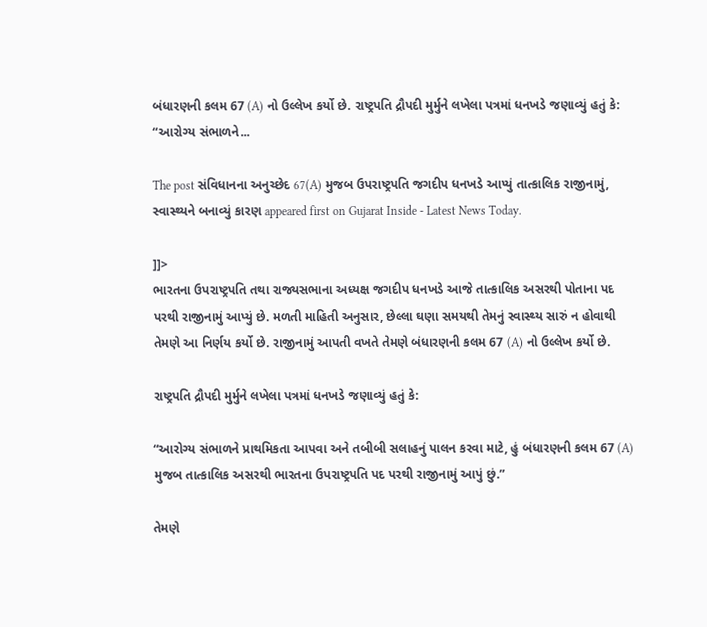બંધારણની કલમ 67 (A) નો ઉલ્લેખ કર્યો છે. રાષ્ટ્રપતિ દ્રૌપદી મુર્મુને લખેલા પત્રમાં ધનખડે જણાવ્યું હતું કે: “આરોગ્ય સંભાળને...

The post સંવિધાનના અનુચ્છેદ 67(A) મુજબ ઉપરાષ્ટ્રપતિ જગદીપ ધનખડે આપ્યું તાત્કાલિક રાજીનામું, સ્વાસ્થ્યને બનાવ્યું કારણ appeared first on Gujarat Inside - Latest News Today.

]]>
ભારતના ઉપરાષ્ટ્રપતિ તથા રાજ્યસભાના અધ્યક્ષ જગદીપ ધનખડે આજે તાત્કાલિક અસરથી પોતાના પદ પરથી રાજીનામું આપ્યું છે. મળતી માહિતી અનુસાર, છેલ્લા ઘણા સમયથી તેમનું સ્વાસ્થ્ય સારું ન હોવાથી તેમણે આ નિર્ણય કર્યો છે. રાજીનામું આપતી વખતે તેમણે બંધારણની કલમ 67 (A) નો ઉલ્લેખ કર્યો છે.

રાષ્ટ્રપતિ દ્રૌપદી મુર્મુને લખેલા પત્રમાં ધનખડે જણાવ્યું હતું કે:

“આરોગ્ય સંભાળને પ્રાથમિકતા આપવા અને તબીબી સલાહનું પાલન કરવા માટે, હું બંધારણની કલમ 67 (A) મુજબ તાત્કાલિક અસરથી ભારતના ઉપરાષ્ટ્રપતિ પદ પરથી રાજીનામું આપું છું.”

તેમણે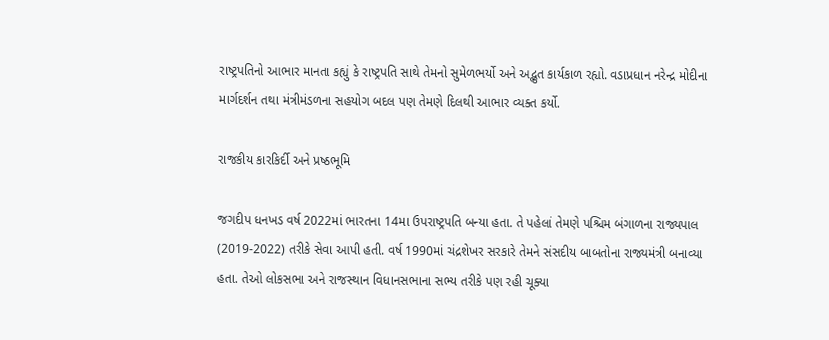રાષ્ટ્રપતિનો આભાર માનતા કહ્યું કે રાષ્ટ્રપતિ સાથે તેમનો સુમેળભર્યો અને અદ્ભુત કાર્યકાળ રહ્યો. વડાપ્રધાન નરેન્દ્ર મોદીના માર્ગદર્શન તથા મંત્રીમંડળના સહયોગ બદલ પણ તેમણે દિલથી આભાર વ્યક્ત કર્યો.

રાજકીય કારકિર્દી અને પ્રષ્ઠભૂમિ

જગદીપ ધનખડ વર્ષ 2022માં ભારતના 14મા ઉપરાષ્ટ્રપતિ બન્યા હતા. તે પહેલાં તેમણે પશ્ચિમ બંગાળના રાજ્યપાલ (2019-2022) તરીકે સેવા આપી હતી. વર્ષ 1990માં ચંદ્રશેખર સરકારે તેમને સંસદીય બાબતોના રાજ્યમંત્રી બનાવ્યા હતા. તેઓ લોકસભા અને રાજસ્થાન વિધાનસભાના સભ્ય તરીકે પણ રહી ચૂક્યા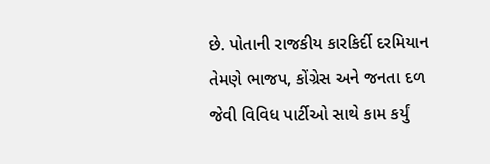છે. પોતાની રાજકીય કારકિર્દી દરમિયાન તેમણે ભાજપ, કોંગ્રેસ અને જનતા દળ જેવી વિવિધ પાર્ટીઓ સાથે કામ કર્યું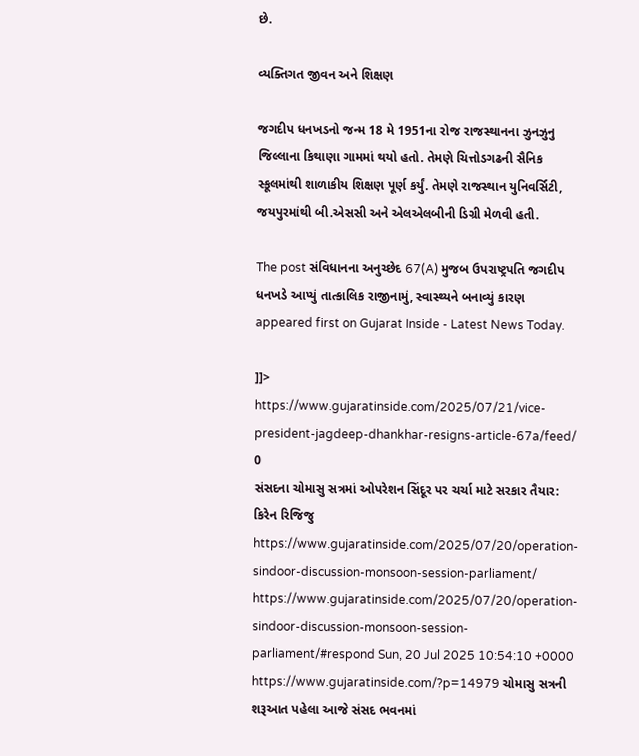છે.

વ્યક્તિગત જીવન અને શિક્ષણ

જગદીપ ધનખડનો જન્મ 18 મે 1951ના રોજ રાજસ્થાનના ઝુનઝુનુ જિલ્લાના કિથાણા ગામમાં થયો હતો. તેમણે ચિત્તોડગઢની સૈનિક સ્કૂલમાંથી શાળાકીય શિક્ષણ પૂર્ણ કર્યું. તેમણે રાજસ્થાન યુનિવર્સિટી, જયપુરમાંથી બી.એસસી અને એલએલબીની ડિગ્રી મેળવી હતી.

The post સંવિધાનના અનુચ્છેદ 67(A) મુજબ ઉપરાષ્ટ્રપતિ જગદીપ ધનખડે આપ્યું તાત્કાલિક રાજીનામું, સ્વાસ્થ્યને બનાવ્યું કારણ appeared first on Gujarat Inside - Latest News Today.

]]>
https://www.gujaratinside.com/2025/07/21/vice-president-jagdeep-dhankhar-resigns-article-67a/feed/ 0
સંસદના ચોમાસુ સત્રમાં ઓપરેશન સિંદૂર પર ચર્ચા માટે સરકાર તૈયાર: કિરેન રિજિજુ https://www.gujaratinside.com/2025/07/20/operation-sindoor-discussion-monsoon-session-parliament/ https://www.gujaratinside.com/2025/07/20/operation-sindoor-discussion-monsoon-session-parliament/#respond Sun, 20 Jul 2025 10:54:10 +0000 https://www.gujaratinside.com/?p=14979 ચોમાસુ સત્રની શરૂઆત પહેલા આજે સંસદ ભવનમાં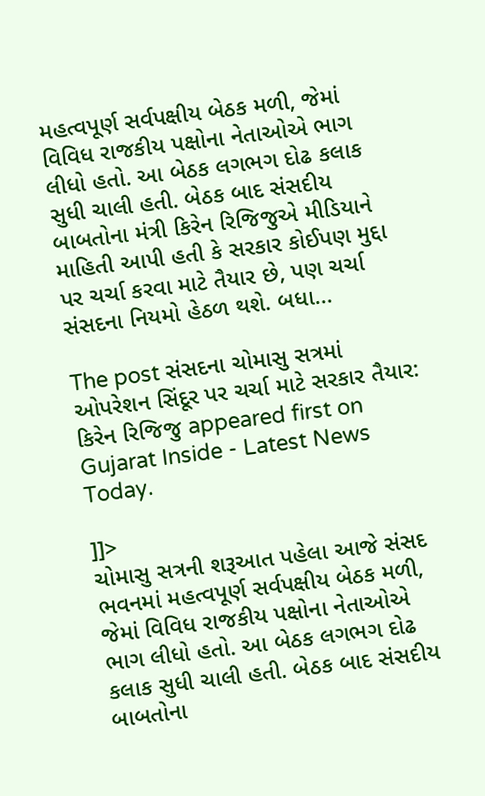મહત્વપૂર્ણ સર્વપક્ષીય બેઠક મળી, જેમાં વિવિધ રાજકીય પક્ષોના નેતાઓએ ભાગ લીધો હતો. આ બેઠક લગભગ દોઢ કલાક સુધી ચાલી હતી. બેઠક બાદ સંસદીય બાબતોના મંત્રી કિરેન રિજિજુએ મીડિયાને માહિતી આપી હતી કે સરકાર કોઈપણ મુદ્દા પર ચર્ચા કરવા માટે તૈયાર છે, પણ ચર્ચા સંસદના નિયમો હેઠળ થશે. બધા...

The post સંસદના ચોમાસુ સત્રમાં ઓપરેશન સિંદૂર પર ચર્ચા માટે સરકાર તૈયાર: કિરેન રિજિજુ appeared first on Gujarat Inside - Latest News Today.

]]>
ચોમાસુ સત્રની શરૂઆત પહેલા આજે સંસદ ભવનમાં મહત્વપૂર્ણ સર્વપક્ષીય બેઠક મળી, જેમાં વિવિધ રાજકીય પક્ષોના નેતાઓએ ભાગ લીધો હતો. આ બેઠક લગભગ દોઢ કલાક સુધી ચાલી હતી. બેઠક બાદ સંસદીય બાબતોના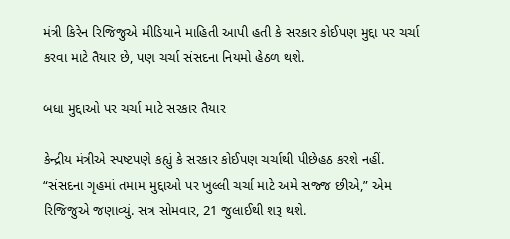મંત્રી કિરેન રિજિજુએ મીડિયાને માહિતી આપી હતી કે સરકાર કોઈપણ મુદ્દા પર ચર્ચા કરવા માટે તૈયાર છે, પણ ચર્ચા સંસદના નિયમો હેઠળ થશે.

બધા મુદ્દાઓ પર ચર્ચા માટે સરકાર તૈયાર

કેન્દ્રીય મંત્રીએ સ્પષ્ટપણે કહ્યું કે સરકાર કોઈપણ ચર્ચાથી પીછેહઠ કરશે નહીં. “સંસદના ગૃહમાં તમામ મુદ્દાઓ પર ખુલ્લી ચર્ચા માટે અમે સજ્જ છીએ,” એમ રિજિજુએ જણાવ્યું. સત્ર સોમવાર, 21 જુલાઈથી શરૂ થશે.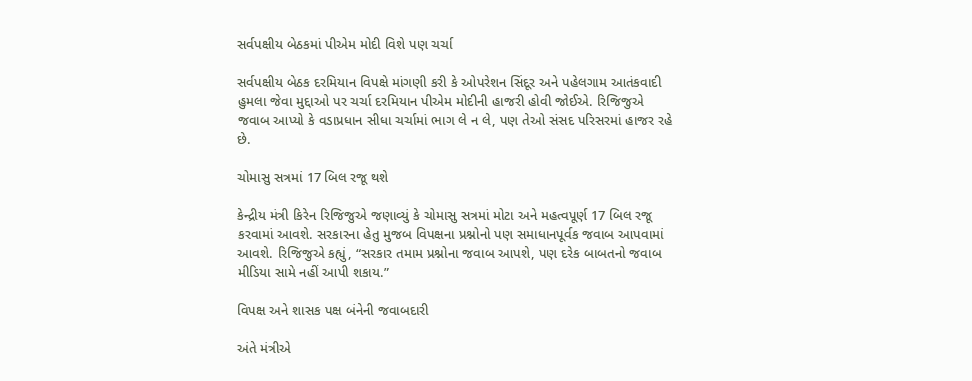સર્વપક્ષીય બેઠકમાં પીએમ મોદી વિશે પણ ચર્ચા

સર્વપક્ષીય બેઠક દરમિયાન વિપક્ષે માંગણી કરી કે ઓપરેશન સિંદૂર અને પહેલગામ આતંકવાદી હુમલા જેવા મુદ્દાઓ પર ચર્ચા દરમિયાન પીએમ મોદીની હાજરી હોવી જોઈએ. રિજિજુએ જવાબ આપ્યો કે વડાપ્રધાન સીધા ચર્ચામાં ભાગ લે ન લે, પણ તેઓ સંસદ પરિસરમાં હાજર રહે છે.

ચોમાસુ સત્રમાં 17 બિલ રજૂ થશે

કેન્દ્રીય મંત્રી કિરેન રિજિજુએ જણાવ્યું કે ચોમાસુ સત્રમાં મોટા અને મહત્વપૂર્ણ 17 બિલ રજૂ કરવામાં આવશે. સરકારના હેતુ મુજબ વિપક્ષના પ્રશ્નોનો પણ સમાધાનપૂર્વક જવાબ આપવામાં આવશે. રિજિજુએ કહ્યું, “સરકાર તમામ પ્રશ્નોના જવાબ આપશે, પણ દરેક બાબતનો જવાબ મીડિયા સામે નહીં આપી શકાય.”

વિપક્ષ અને શાસક પક્ષ બંનેની જવાબદારી

અંતે મંત્રીએ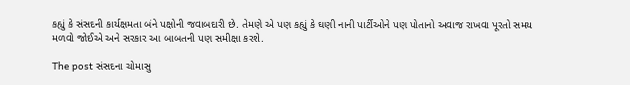કહ્યું કે સંસદની કાર્યક્ષમતા બંને પક્ષોની જવાબદારી છે. તેમણે એ પણ કહ્યું કે ઘણી નાની પાર્ટીઓને પણ પોતાનો અવાજ રાખવા પૂરતો સમય મળવો જોઈએ અને સરકાર આ બાબતની પણ સમીક્ષા કરશે.

The post સંસદના ચોમાસુ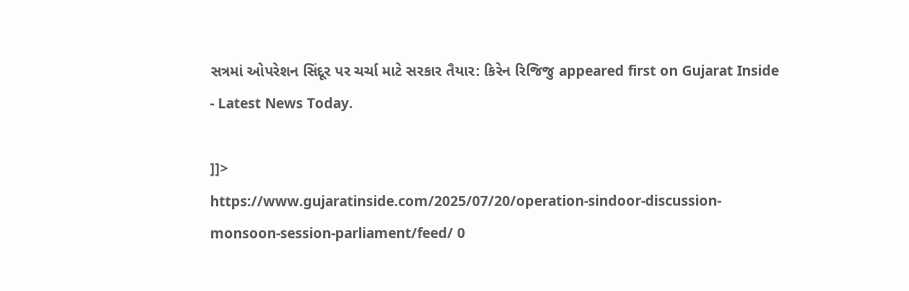સત્રમાં ઓપરેશન સિંદૂર પર ચર્ચા માટે સરકાર તૈયાર: કિરેન રિજિજુ appeared first on Gujarat Inside - Latest News Today.

]]>
https://www.gujaratinside.com/2025/07/20/operation-sindoor-discussion-monsoon-session-parliament/feed/ 0